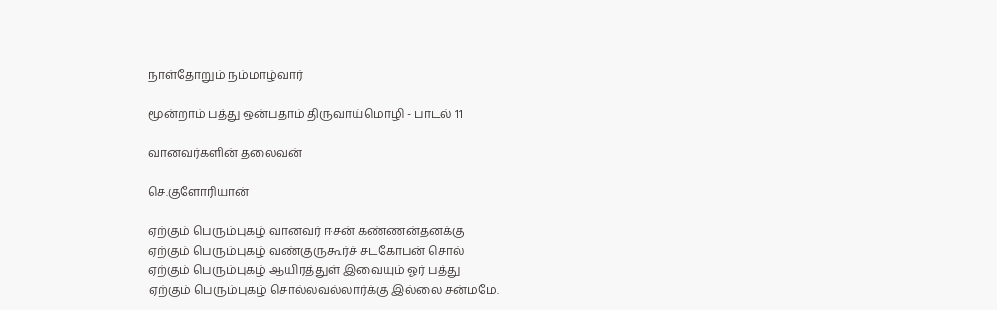நாள்தோறும் நம்மாழ்வார்

மூன்றாம் பத்து ஒன்பதாம் திருவாய்மொழி - பாடல் 11

வானவர்களின் தலைவன்

செ.குளோரியான்

ஏற்கும் பெரும்புகழ் வானவர் ஈசன் கண்ணன்தனக்கு
ஏற்கும் பெரும்புகழ் வண்குருகூர்ச் சடகோபன் சொல்
ஏற்கும் பெரும்புகழ் ஆயிரத்துள் இவையும் ஓர் பத்து
ஏற்கும் பெரும்புகழ் சொல்லவல்லார்க்கு இல்லை சன்மமே.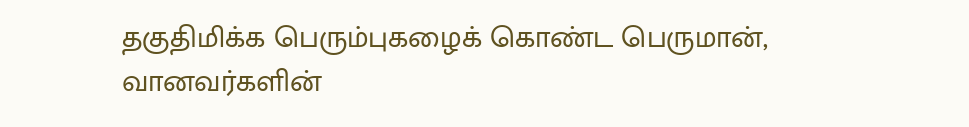தகுதிமிக்க பெரும்புகழைக் கொண்ட பெருமான், வானவர்களின்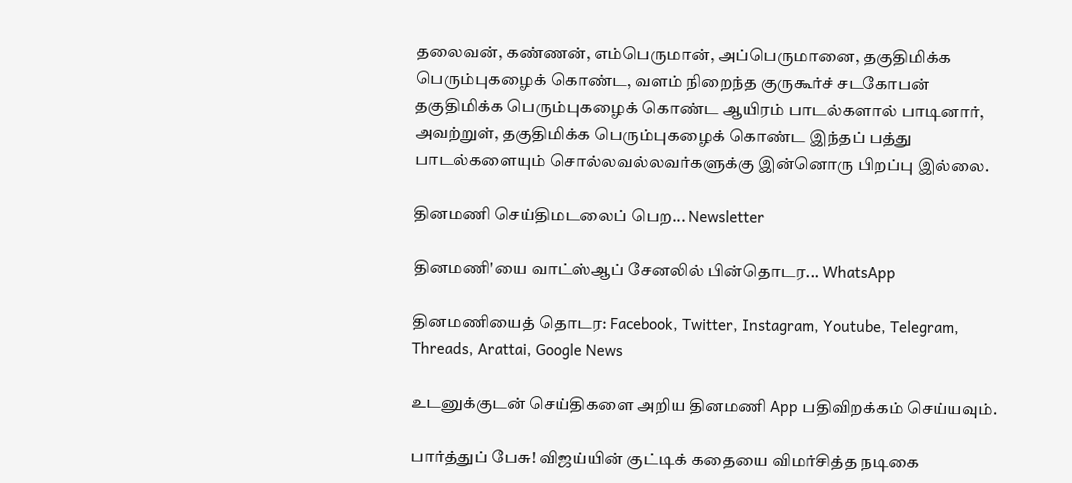தலைவன், கண்ணன், எம்பெருமான், அப்பெருமானை, தகுதிமிக்க பெரும்புகழைக் கொண்ட, வளம் நிறைந்த குருகூர்ச் சடகோபன் தகுதிமிக்க பெரும்புகழைக் கொண்ட ஆயிரம் பாடல்களால் பாடினார், அவற்றுள், தகுதிமிக்க பெரும்புகழைக் கொண்ட இந்தப் பத்து பாடல்களையும் சொல்லவல்லவர்களுக்கு இன்னொரு பிறப்பு இல்லை.

தினமணி செய்திமடலைப் பெற... Newsletter

தினமணி'யை வாட்ஸ்ஆப் சேனலில் பின்தொடர... WhatsApp

தினமணியைத் தொடர: Facebook, Twitter, Instagram, Youtube, Telegram, Threads, Arattai, Google News

உடனுக்குடன் செய்திகளை அறிய தினமணி App பதிவிறக்கம் செய்யவும்.

பார்த்துப் பேசு! விஜய்யின் குட்டிக் கதையை விமர்சித்த நடிகை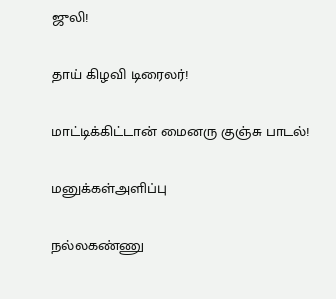ஜுலி!

தாய் கிழவி டிரைலர்!

மாட்டிக்கிட்டான் மைனரு குஞ்சு பாடல்!

மனுக்கள்அளிப்பு

நல்லகண்ணு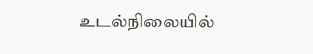உடல்நிலையில்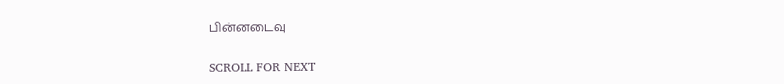பின்னடைவு

SCROLL FOR NEXT